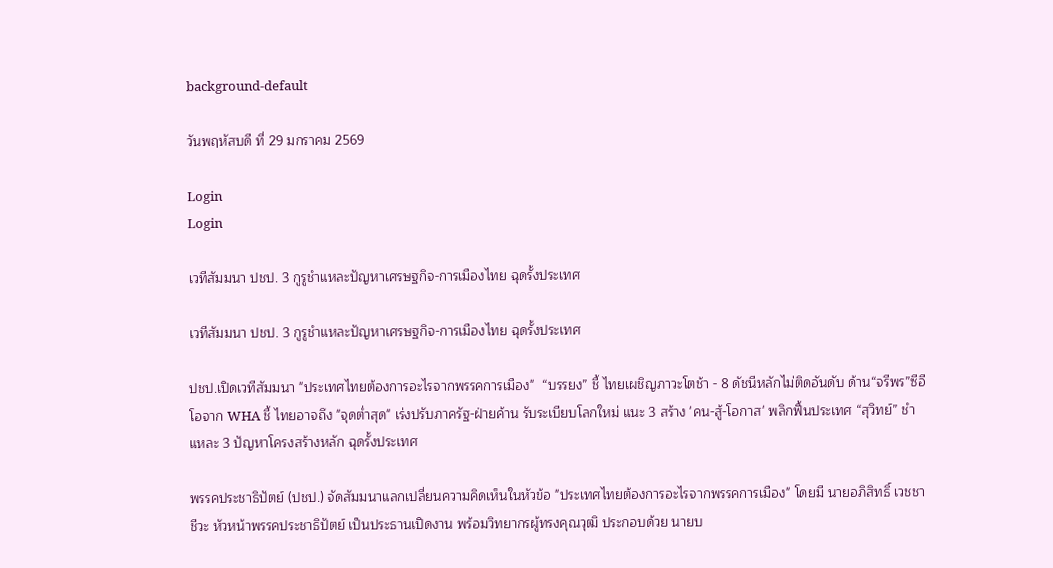background-default

วันพฤหัสบดี ที่ 29 มกราคม 2569

Login
Login

เวทีสัมมนา ปชป. 3 กูรูชำแหละปัญหาเศรษฐกิจ-การเมืองไทย ฉุดรั้งประเทศ

เวทีสัมมนา ปชป. 3 กูรูชำแหละปัญหาเศรษฐกิจ-การเมืองไทย ฉุดรั้งประเทศ

ปชป.เปิดเวทีสัมมนา "ประเทศไทยต้องการอะไรจากพรรคการเมือง"  “บรรยง” ชี้ ไทยเผชิญภาวะโตช้า - 8 ดัชนีหลักไม่ติดอันดับ ด้าน“จรีพร”ซีอีโอจาก WHA ชี้ ไทยอาจถึง "จุดต่ำสุด" เร่งปรับภาครัฐ-ฝ่ายค้าน รับระเบียบโลกใหม่ แนะ 3 สร้าง 'คน-สู้-โอกาส' พลิกฟื้นประเทศ “สุวิทย์” ชำแหละ 3 ปัญหาโครงสร้างหลัก ฉุดรั้งประเทศ

พรรคประชาธิปัตย์ (ปชป.) จัดสัมมนาแลกเปลี่ยนความคิดเห็นในหัวข้อ "ประเทศไทยต้องการอะไรจากพรรคการเมือง" โดยมี นายอภิสิทธิ์ เวชชาชีวะ หัวหน้าพรรคประชาธิปัตย์ เป็นประธานเปิดงาน พร้อมวิทยากรผู้ทรงคุณวุฒิ ประกอบด้วย นายบ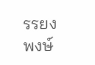รรยง พงษ์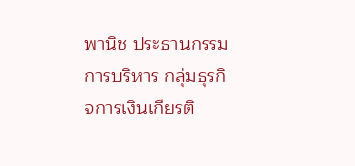พานิช ประธานกรรมการบริหาร กลุ่มธุรกิจการเงินเกียรติ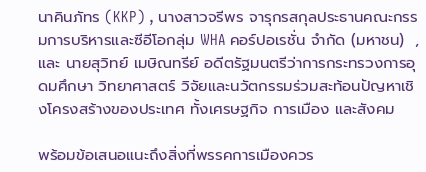นาคินภัทร (KKP) , นางสาวจรีพร จารุกรสกุลประธานคณะกรรมการบริหารและซีอีโอกลุ่ม WHA คอร์ปอเรชั่น จำกัด (มหาชน)  , และ นายสุวิทย์ เมษิณทรีย์ อดีตรัฐมนตรีว่าการกระทรวงการอุดมศึกษา วิทยาศาสตร์ วิจัยและนวัตกรรมร่วมสะท้อนปัญหาเชิงโครงสร้างของประเทศ ทั้งเศรษฐกิจ การเมือง และสังคม

พร้อมข้อเสนอแนะถึงสิ่งที่พรรคการเมืองควร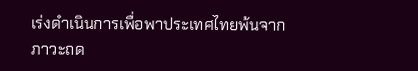เร่งดำเนินการเพื่อพาประเทศไทยพ้นจากภาวะถด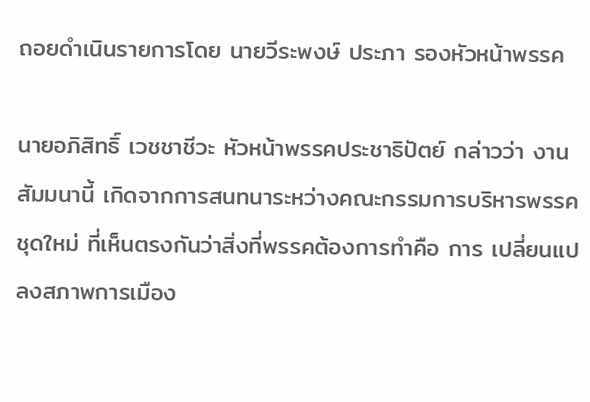ถอยดำเนินรายการโดย นายวีระพงษ์ ประภา รองหัวหน้าพรรค

นายอภิสิทธิ์ เวชชาชีวะ หัวหน้าพรรคประชาธิปัตย์ กล่าวว่า งานสัมมนานี้ เกิดจากการสนทนาระหว่างคณะกรรมการบริหารพรรคชุดใหม่ ที่เห็นตรงกันว่าสิ่งที่พรรคต้องการทำคือ การ เปลี่ยนแปลงสภาพการเมือง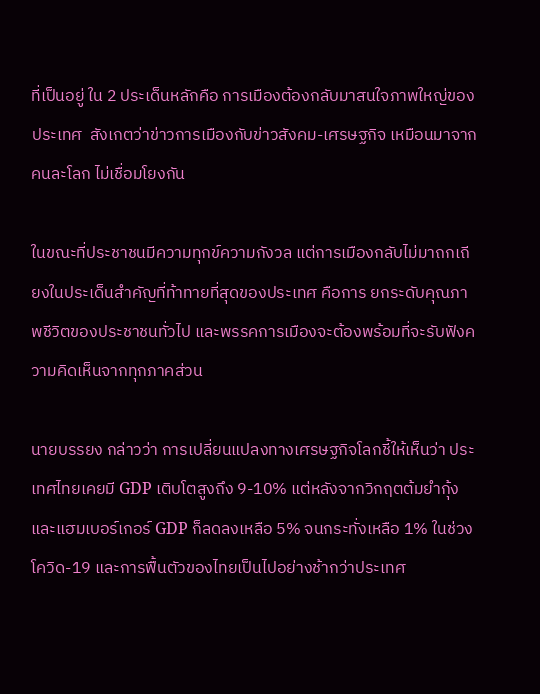ที่เป็นอยู่ ใน 2 ประเด็นหลักคือ การเมืองต้องกลับมาสนใจภาพใหญ่ของประเทศ  สังเกตว่าข่าวการเมืองกับข่าวสังคม-เศรษฐกิจ เหมือนมาจากคนละโลก ไม่เชื่อมโยงกัน

ในขณะที่ประชาชนมีความทุกข์ความกังวล แต่การเมืองกลับไม่มาถกเถียงในประเด็นสำคัญที่ท้าทายที่สุดของประเทศ คือการ ยกระดับคุณภาพชีวิตของประชาชนทั่วไป และพรรคการเมืองจะต้องพร้อมที่จะรับฟังความคิดเห็นจากทุกภาคส่วน

นายบรรยง กล่าวว่า การเปลี่ยนแปลงทางเศรษฐกิจโลกชี้ให้เห็นว่า ประเทศไทยเคยมี GDP เติบโตสูงถึง 9-10% แต่หลังจากวิกฤตต้มยำกุ้งและแฮมเบอร์เกอร์ GDP ก็ลดลงเหลือ 5% จนกระทั่งเหลือ 1% ในช่วงโควิด-19 และการฟื้นตัวของไทยเป็นไปอย่างช้ากว่าประเทศ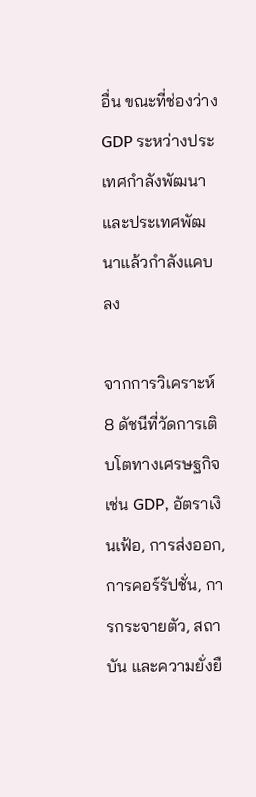อื่น ขณะที่ช่องว่าง GDP ระหว่างประเทศกำลังพัฒนาและประเทศพัฒนาแล้วกำลังแคบลง

จากการวิเคราะห์ 8 ดัชนีที่วัดการเติบโตทางเศรษฐกิจ เช่น GDP, อัตราเงินเฟ้อ, การส่งออก, การคอร์รัปชั่น, การกระจายตัว, สถาบัน และความยั่งยื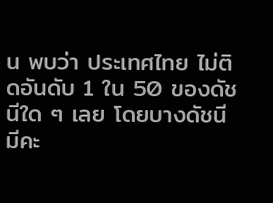น พบว่า ประเทศไทย ไม่ติดอันดับ 1 ใน 50 ของดัชนีใด ๆ เลย โดยบางดัชนีมีคะ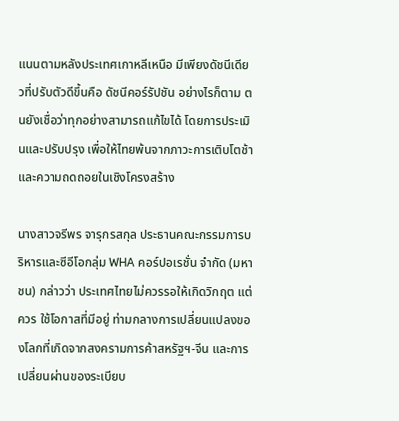แนนตามหลังประเทศเกาหลีเหนือ มีเพียงดัชนีเดียวที่ปรับตัวดีขึ้นคือ ดัชนีคอร์รัปชัน อย่างไรก็ตาม ตนยังเชื่อว่าทุกอย่างสามารถแก้ไขได้ โดยการประเมินและปรับปรุง เพื่อให้ไทยพ้นจากภาวะการเติบโตช้าและความถดถอยในเชิงโครงสร้าง

นางสาวจรีพร จารุกรสกุล ประธานคณะกรรมการบริหารและซีอีโอกลุ่ม WHA คอร์ปอเรชั่น จำกัด (มหาชน) กล่าวว่า ประเทศไทยไม่ควรรอให้เกิดวิกฤต แต่ควร ใช้โอกาสที่มีอยู่ ท่ามกลางการเปลี่ยนแปลงของโลกที่เกิดจากสงครามการค้าสหรัฐฯ-จีน และการเปลี่ยนผ่านของระเบียบ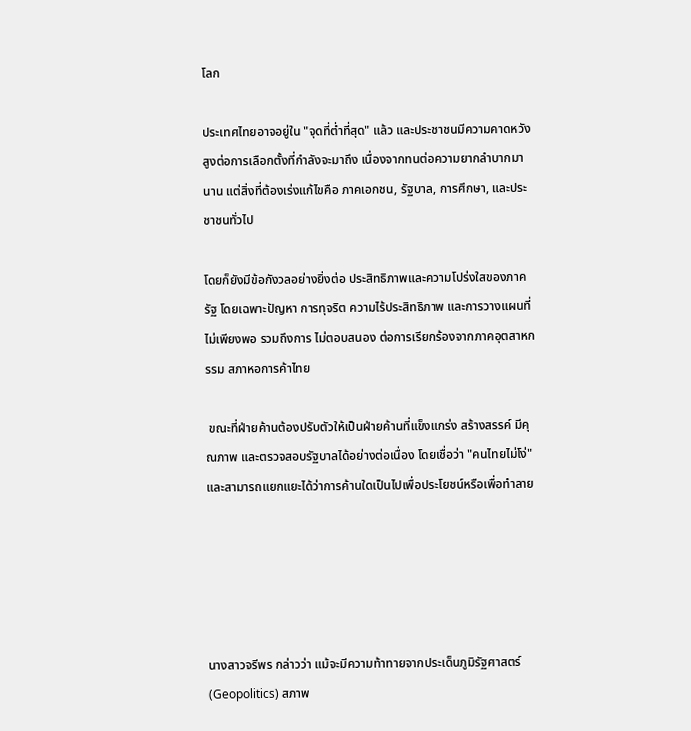โลก

ประเทศไทยอาจอยู่ใน "จุดที่ต่ำที่สุด" แล้ว และประชาชนมีความคาดหวังสูงต่อการเลือกตั้งที่กำลังจะมาถึง เนื่องจากทนต่อความยากลำบากมานาน แต่สิ่งที่ต้องเร่งแก้ไขคือ ภาคเอกชน, รัฐบาล, การศึกษา, และประชาชนทั่วไป

โดยก็ยังมีข้อกังวลอย่างยิ่งต่อ ประสิทธิภาพและความโปร่งใสของภาครัฐ โดยเฉพาะปัญหา การทุจริต ความไร้ประสิทธิภาพ และการวางแผนที่ไม่เพียงพอ รวมถึงการ ไม่ตอบสนอง ต่อการเรียกร้องจากภาคอุตสาหกรรม สภาหอการค้าไทย

 ขณะที่ฝ่ายค้านต้องปรับตัวให้เป็นฝ่ายค้านที่แข็งแกร่ง สร้างสรรค์ มีคุณภาพ และตรวจสอบรัฐบาลได้อย่างต่อเนื่อง โดยเชื่อว่า "คนไทยไม่โง่" และสามารถแยกแยะได้ว่าการค้านใดเป็นไปเพื่อประโยชน์หรือเพื่อทำลาย





นางสาวจรีพร กล่าวว่า แม้จะมีความท้าทายจากประเด็นภูมิรัฐศาสตร์ (Geopolitics) สภาพ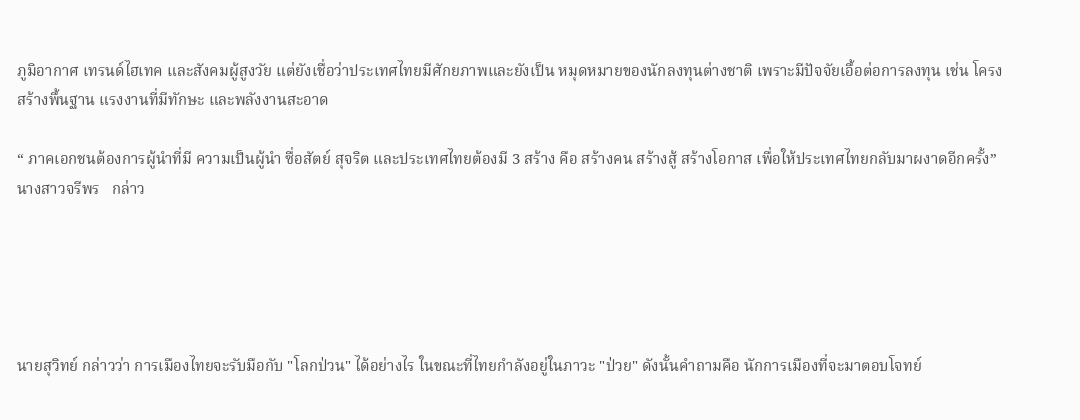ภูมิอากาศ เทรนด์ไฮเทค และสังคมผู้สูงวัย แต่ยังเชื่อว่าประเทศไทยมีศักยภาพและยังเป็น หมุดหมายของนักลงทุนต่างชาติ เพราะมีปัจจัยเอื้อต่อการลงทุน เช่น โครงสร้างพื้นฐาน แรงงานที่มีทักษะ และพลังงานสะอาด

“ ภาคเอกชนต้องการผู้นำที่มี ความเป็นผู้นำ ซื่อสัตย์ สุจริต และประเทศไทยต้องมี 3 สร้าง คือ สร้างคน สร้างสู้ สร้างโอกาส เพื่อให้ประเทศไทยกลับมาผงาดอีกครั้ง”นางสาวจรีพร   กล่าว





นายสุวิทย์ กล่าวว่า การเมืองไทยจะรับมือกับ "โลกป่วน" ได้อย่างไร ในขณะที่ไทยกำลังอยู่ในภาวะ "ป่วย" ดังนั้นคำถามคือ นักการเมืองที่จะมาตอบโจทย์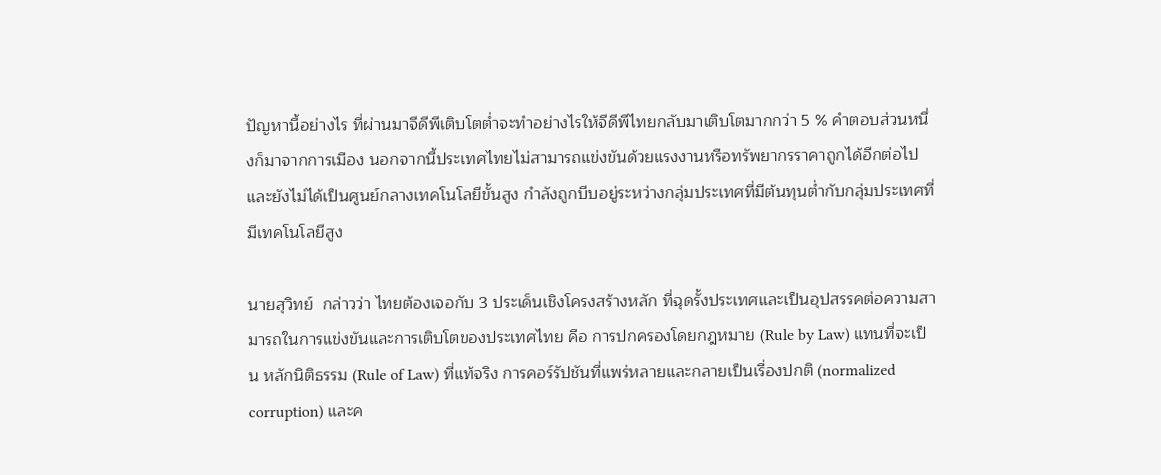ปัญหานี้อย่างไร ที่ผ่านมาจีดีพีเติบโตต่ำจะทำอย่างไรให้จีดีพีไทยกลับมาเติบโตมากกว่า 5 % คำตอบส่วนหนึ่งก็มาจากการเมือง นอกจากนี้ประเทศไทยไม่สามารถแข่งขันด้วยแรงงานหรือทรัพยากรราคาถูกได้อีกต่อไป และยังไม่ได้เป็นศูนย์กลางเทคโนโลยีขั้นสูง กำลังถูกบีบอยู่ระหว่างกลุ่มประเทศที่มีต้นทุนต่ำกับกลุ่มประเทศที่มีเทคโนโลยีสูง

นายสุวิทย์  กล่าวว่า ไทยต้องเจอกับ 3 ประเด็นเชิงโครงสร้างหลัก ที่ฉุดรั้งประเทศและเป็นอุปสรรคต่อความสามารถในการแข่งขันและการเติบโตของประเทศไทย คือ การปกครองโดยกฎหมาย (Rule by Law) แทนที่จะเป็น หลักนิติธรรม (Rule of Law) ที่แท้จริง การคอร์รัปชันที่แพร่หลายและกลายเป็นเรื่องปกติ (normalized corruption) และค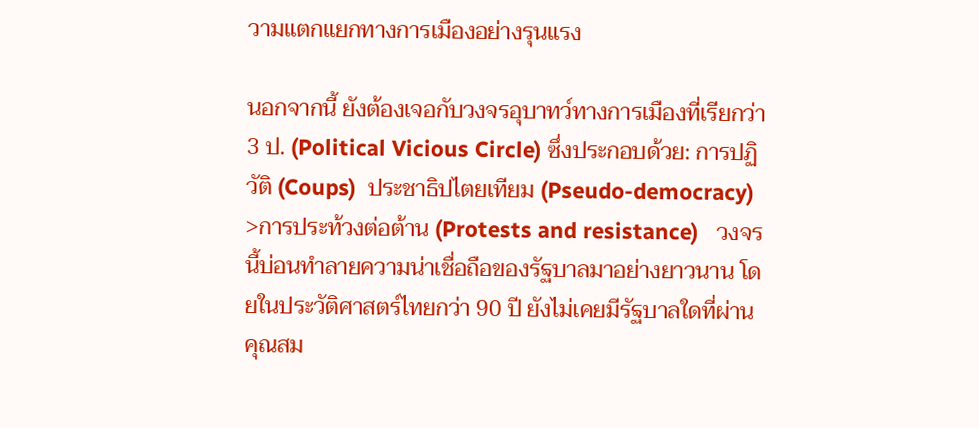วามแตกแยกทางการเมืองอย่างรุนแรง

นอกจากนี้ ยังต้องเจอกับวงจรอุบาทว์ทางการเมืองที่เรียกว่า 3 ป. (Political Vicious Circle) ซึ่งประกอบด้วย: การปฏิวัติ (Coups)  ประชาธิปไตยเทียม (Pseudo-democracy) >การประท้วงต่อต้าน (Protests and resistance)   วงจรนี้บ่อนทำลายความน่าเชื่อถือของรัฐบาลมาอย่างยาวนาน โดยในประวัติศาสตร์ไทยกว่า 90 ปี ยังไม่เคยมีรัฐบาลใดที่ผ่านคุณสม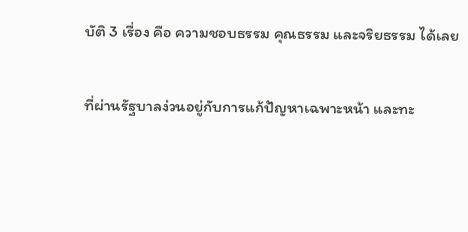บัติ 3 เรื่อง คือ ความชอบธรรม คุณธรรม และจริยธรรม ได้เลย

ที่ผ่านรัฐบาลง่วนอยู่กับการแก้ปัญหาเฉพาะหน้า และทะ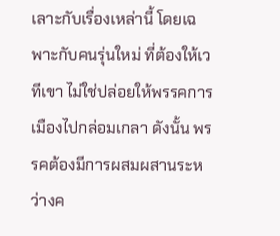เลาะกับเรื่องเหล่านี้ โดยเฉพาะกับคนรุ่นใหม่ ที่ต้องให้เวทีเขา ไม่ใช่ปล่อยให้พรรคการเมืองไปกล่อมเกลา ดังนั้น พรรคต้องมีการผสมผสานระหว่างค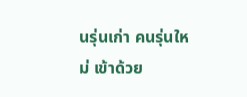นรุ่นเก่า คนรุ่นใหม่ เข้าด้วย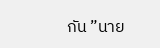กัน ”นาย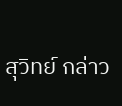สุวิทย์ กล่าว